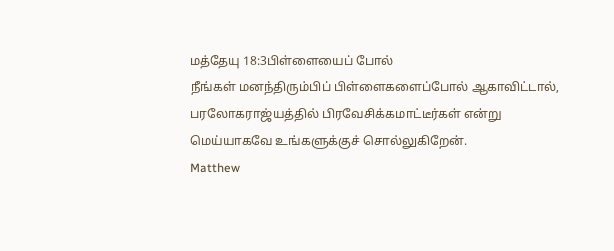மத்தேயு 18:3பிள்ளையைப் போல்
நீங்கள் மனந்திரும்பிப் பிள்ளைகளைப்போல் ஆகாவிட்டால், பரலோகராஜ்யத்தில் பிரவேசிக்கமாட்டீர்கள் என்று மெய்யாகவே உங்களுக்குச் சொல்லுகிறேன்.
Matthew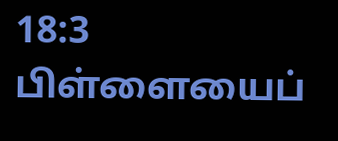18:3
பிள்ளையைப்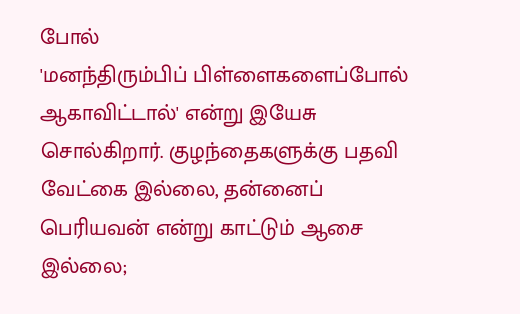போல்
'மனந்திரும்பிப் பிள்ளைகளைப்போல் ஆகாவிட்டால்' என்று இயேசு சொல்கிறார். குழந்தைகளுக்கு பதவி வேட்கை இல்லை, தன்னைப் பெரியவன் என்று காட்டும் ஆசை இல்லை;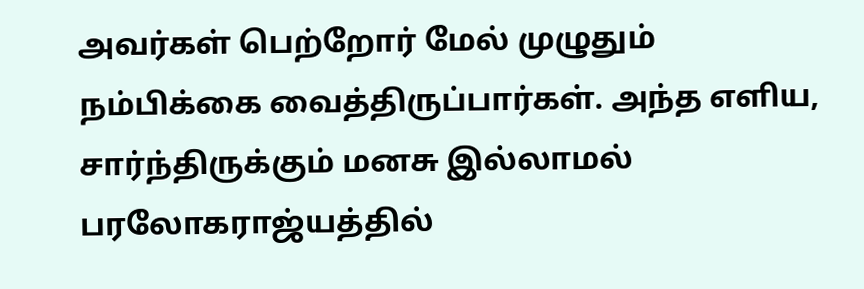அவர்கள் பெற்றோர் மேல் முழுதும் நம்பிக்கை வைத்திருப்பார்கள். அந்த எளிய, சார்ந்திருக்கும் மனசு இல்லாமல் பரலோகராஜ்யத்தில்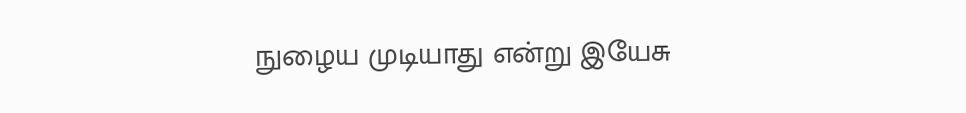நுழைய முடியாது என்று இயேசு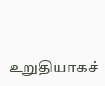உறுதியாகச்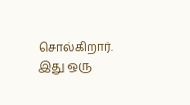சொல்கிறார். இது ஒரு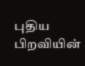புதிய பிறவியின்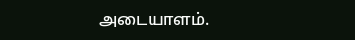அடையாளம்.